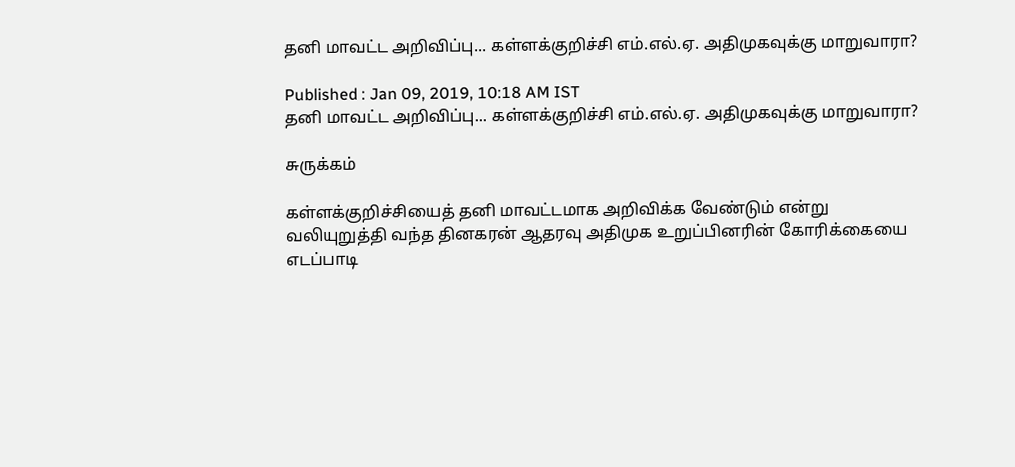தனி மாவட்ட அறிவிப்பு... கள்ளக்குறிச்சி எம்.எல்.ஏ. அதிமுகவுக்கு மாறுவாரா?

Published : Jan 09, 2019, 10:18 AM IST
தனி மாவட்ட அறிவிப்பு... கள்ளக்குறிச்சி எம்.எல்.ஏ. அதிமுகவுக்கு மாறுவாரா?

சுருக்கம்

கள்ளக்குறிச்சியைத் தனி மாவட்டமாக அறிவிக்க வேண்டும் என்று வலியுறுத்தி வந்த தினகரன் ஆதரவு அதிமுக உறுப்பினரின் கோரிக்கையை எடப்பாடி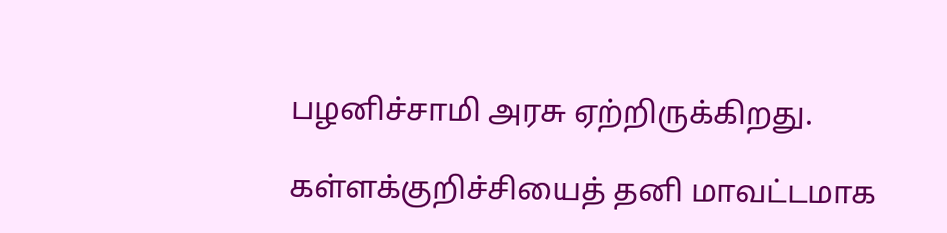பழனிச்சாமி அரசு ஏற்றிருக்கிறது.

கள்ளக்குறிச்சியைத் தனி மாவட்டமாக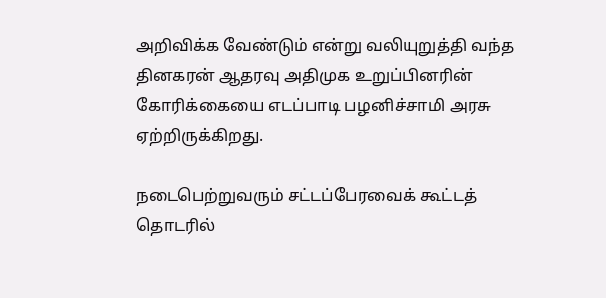அறிவிக்க வேண்டும் என்று வலியுறுத்தி வந்த தினகரன் ஆதரவு அதிமுக உறுப்பினரின் கோரிக்கையை எடப்பாடி பழனிச்சாமி அரசு ஏற்றிருக்கிறது.

நடைபெற்றுவரும் சட்டப்பேரவைக் கூட்டத் தொடரில்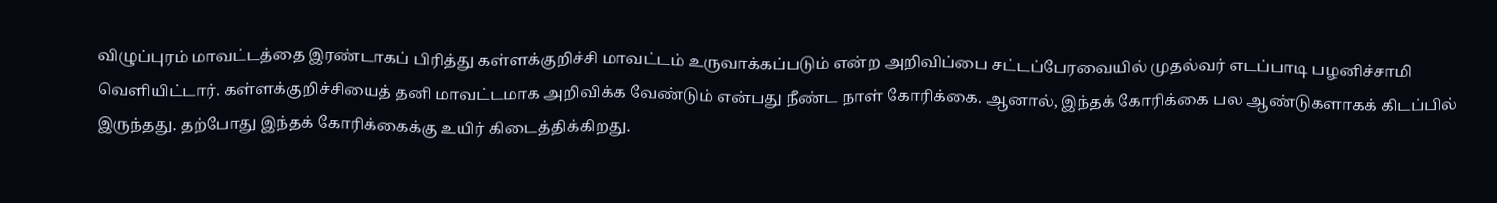விழுப்புரம் மாவட்டத்தை இரண்டாகப் பிரித்து கள்ளக்குறிச்சி மாவட்டம் உருவாக்கப்படும் என்ற அறிவிப்பை சட்டப்பேரவையில் முதல்வர் எடப்பாடி பழனிச்சாமி வெளியிட்டார். கள்ளக்குறிச்சியைத் தனி மாவட்டமாக அறிவிக்க வேண்டும் என்பது நீண்ட நாள் கோரிக்கை. ஆனால், இந்தக் கோரிக்கை பல ஆண்டுகளாகக் கிடப்பில் இருந்தது. தற்போது இந்தக் கோரிக்கைக்கு உயிர் கிடைத்திக்கிறது.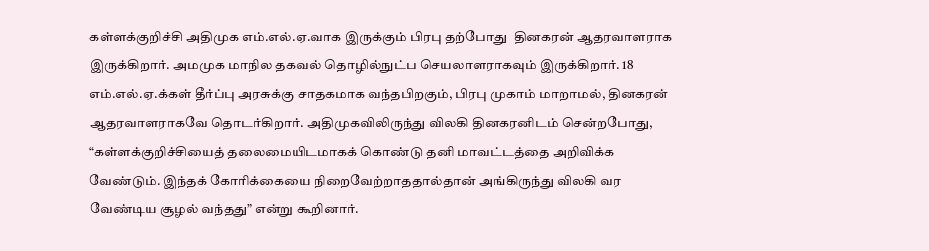கள்ளக்குறிச்சி அதிமுக எம்.எல்.ஏ.வாக இருக்கும் பிரபு தற்போது  தினகரன் ஆதரவாளராக இருக்கிறார். அமமுக மாநில தகவல் தொழில்நுட்ப செயலாளராகவும் இருக்கிறார். 18 எம்.எல்.ஏ.க்கள் தீர்ப்பு அரசுக்கு சாதகமாக வந்தபிறகும், பிரபு முகாம் மாறாமல், தினகரன் ஆதரவாளராகவே தொடர்கிறார். அதிமுகவிலிருந்து விலகி தினகரனிடம் சென்றபோது, “கள்ளக்குறிச்சியைத் தலைமையிடமாகக் கொண்டு தனி மாவட்டத்தை அறிவிக்க வேண்டும். இந்தக் கோரிக்கையை நிறைவேற்றாததால்தான் அங்கிருந்து விலகி வர வேண்டிய சூழல் வந்தது” என்று கூறினார்.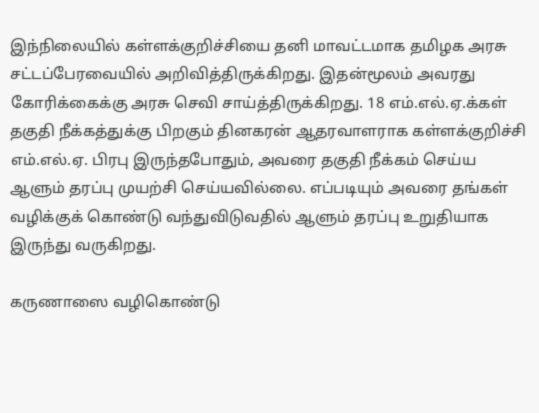இந்நிலையில் கள்ளக்குறிச்சியை தனி மாவட்டமாக தமிழக அரசு சட்டப்பேரவையில் அறிவித்திருக்கிறது. இதன்மூலம் அவரது கோரிக்கைக்கு அரசு செவி சாய்த்திருக்கிறது. 18 எம்.எல்.ஏ.க்கள் தகுதி நீக்கத்துக்கு பிறகும் தினகரன் ஆதரவாளராக கள்ளக்குறிச்சி எம்.எல்.ஏ. பிரபு இருந்தபோதும், அவரை தகுதி நீக்கம் செய்ய ஆளும் தரப்பு முயற்சி செய்யவில்லை. எப்படியும் அவரை தங்கள் வழிக்குக் கொண்டு வந்துவிடுவதில் ஆளும் தரப்பு உறுதியாக இருந்து வருகிறது.

கருணாஸை வழிகொண்டு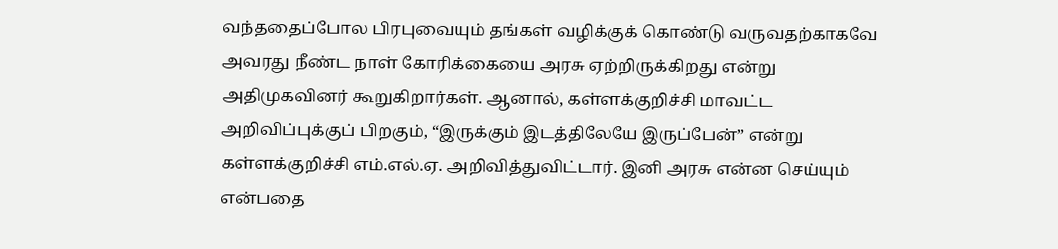வந்ததைப்போல பிரபுவையும் தங்கள் வழிக்குக் கொண்டு வருவதற்காகவே அவரது நீண்ட நாள் கோரிக்கையை அரசு ஏற்றிருக்கிறது என்று அதிமுகவினர் கூறுகிறார்கள். ஆனால், கள்ளக்குறிச்சி மாவட்ட அறிவிப்புக்குப் பிறகும், “இருக்கும் இடத்திலேயே இருப்பேன்” என்று கள்ளக்குறிச்சி எம்.எல்.ஏ. அறிவித்துவிட்டார். இனி அரசு என்ன செய்யும் என்பதை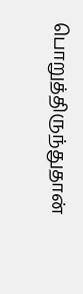பொறுத்திருந்துதான்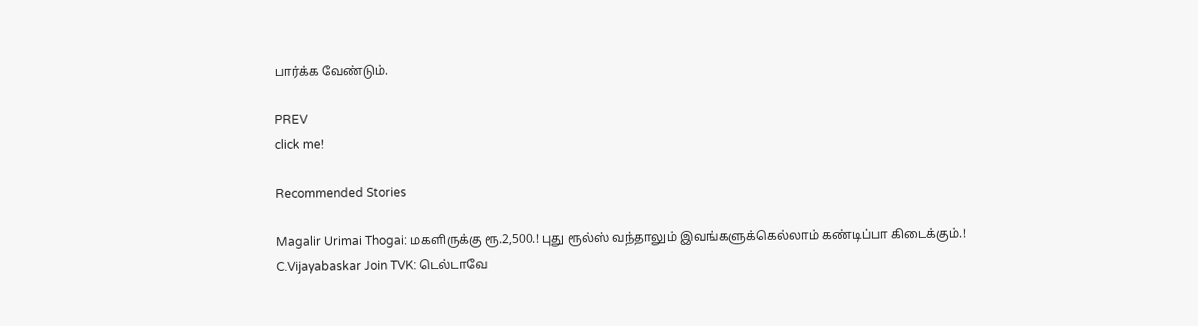பார்க்க வேண்டும்.

PREV
click me!

Recommended Stories

Magalir Urimai Thogai: மகளிருக்கு ரூ.2,500.! புது ரூல்ஸ் வந்தாலும் இவங்களுக்கெல்லாம் கண்டிப்பா கிடைக்கும்.!
C.Vijayabaskar Join TVK: டெல்டாவே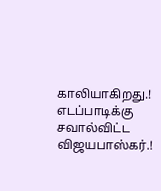காலியாகிறது.! எடப்பாடிக்கு சவால்விட்ட விஜயபாஸ்கர்.!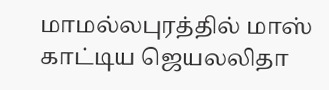மாமல்லபுரத்தில் மாஸ் காட்டிய ஜெயலலிதா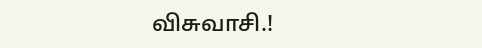விசுவாசி.!